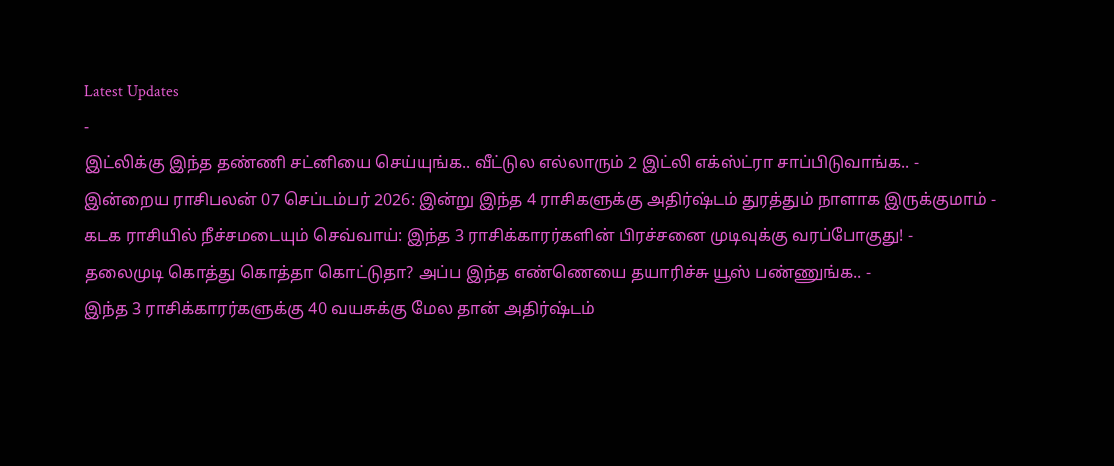Latest Updates
-
இட்லிக்கு இந்த தண்ணி சட்னியை செய்யுங்க.. வீட்டுல எல்லாரும் 2 இட்லி எக்ஸ்ட்ரா சாப்பிடுவாங்க.. -
இன்றைய ராசிபலன் 07 செப்டம்பர் 2026: இன்று இந்த 4 ராசிகளுக்கு அதிர்ஷ்டம் துரத்தும் நாளாக இருக்குமாம் -
கடக ராசியில் நீச்சமடையும் செவ்வாய்: இந்த 3 ராசிக்காரர்களின் பிரச்சனை முடிவுக்கு வரப்போகுது! -
தலைமுடி கொத்து கொத்தா கொட்டுதா? அப்ப இந்த எண்ணெயை தயாரிச்சு யூஸ் பண்ணுங்க.. -
இந்த 3 ராசிக்காரர்களுக்கு 40 வயசுக்கு மேல தான் அதிர்ஷ்டம்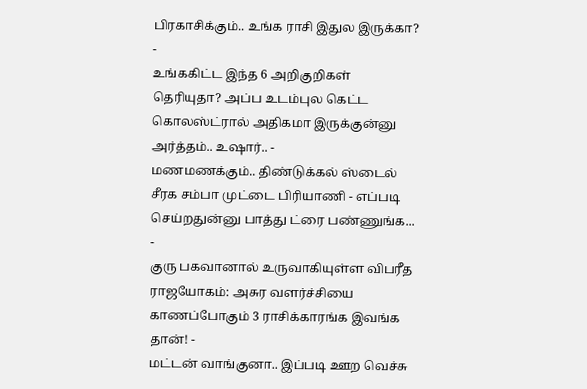பிரகாசிக்கும்.. உங்க ராசி இதுல இருக்கா? -
உங்ககிட்ட இந்த 6 அறிகுறிகள் தெரியுதா? அப்ப உடம்புல கெட்ட கொலஸ்ட்ரால் அதிகமா இருக்குன்னு அர்த்தம்.. உஷார்.. -
மணமணக்கும்.. திண்டுக்கல் ஸ்டைல் சீரக சம்பா முட்டை பிரியாணி - எப்படி செய்றதுன்னு பாத்து ட்ரை பண்ணுங்க... -
குரு பகவானால் உருவாகியுள்ள விபரீத ராஜயோகம்: அசுர வளர்ச்சியை காணப்போகும் 3 ராசிக்காரங்க இவங்க தான்! -
மட்டன் வாங்குனா.. இப்படி ஊற வெச்சு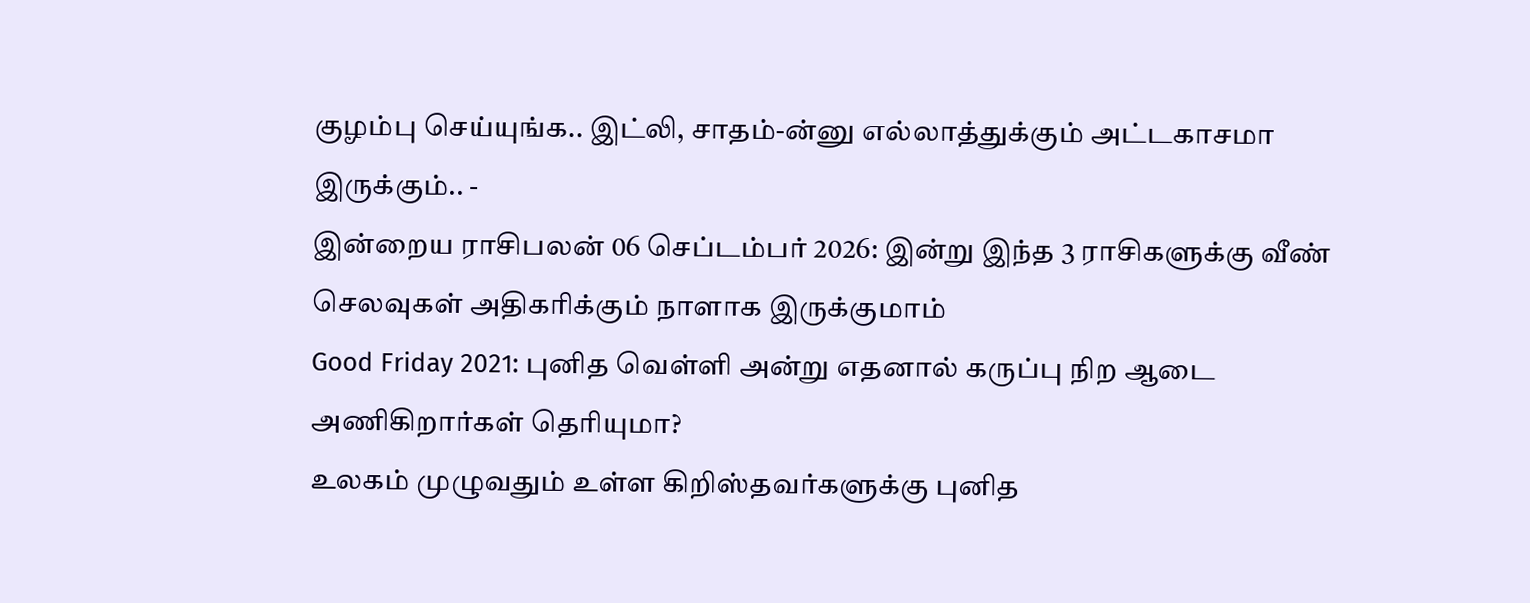குழம்பு செய்யுங்க.. இட்லி, சாதம்-ன்னு எல்லாத்துக்கும் அட்டகாசமா இருக்கும்.. -
இன்றைய ராசிபலன் 06 செப்டம்பர் 2026: இன்று இந்த 3 ராசிகளுக்கு வீண் செலவுகள் அதிகரிக்கும் நாளாக இருக்குமாம்
Good Friday 2021: புனித வெள்ளி அன்று எதனால் கருப்பு நிற ஆடை அணிகிறார்கள் தெரியுமா?
உலகம் முழுவதும் உள்ள கிறிஸ்தவர்களுக்கு புனித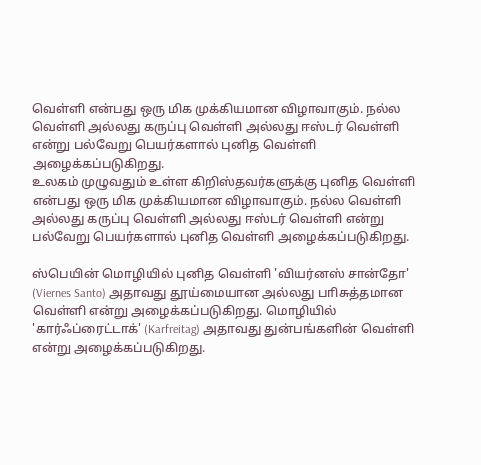வெள்ளி என்பது ஒரு மிக முக்கியமான விழாவாகும். நல்ல வெள்ளி அல்லது கருப்பு வெள்ளி அல்லது ஈஸ்டர் வெள்ளி என்று பல்வேறு பெயர்களால் புனித வெள்ளி அழைக்கப்படுகிறது.
உலகம் முழுவதும் உள்ள கிறிஸ்தவர்களுக்கு புனித வெள்ளி என்பது ஒரு மிக முக்கியமான விழாவாகும். நல்ல வெள்ளி அல்லது கருப்பு வெள்ளி அல்லது ஈஸ்டர் வெள்ளி என்று பல்வேறு பெயர்களால் புனித வெள்ளி அழைக்கப்படுகிறது.

ஸ்பெயின் மொழியில் புனித வெள்ளி 'வியர்னஸ் சான்தோ' (Viernes Santo) அதாவது தூய்மையான அல்லது பாிசுத்தமான வெள்ளி என்று அழைக்கப்படுகிறது. மொழியில் 'கார்ஃப்ரைட்டாக்' (Karfreitag) அதாவது துன்பங்களின் வெள்ளி என்று அழைக்கப்படுகிறது.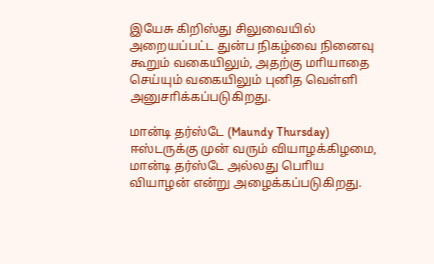இயேசு கிறிஸ்து சிலுவையில் அறையப்பட்ட துன்ப நிகழ்வை நினைவு கூறும் வகையிலும், அதற்கு மாியாதை செய்யும் வகையிலும் புனித வெள்ளி அனுசாிக்கப்படுகிறது.

மான்டி தர்ஸ்டே (Maundy Thursday)
ஈஸ்டருக்கு முன் வரும் வியாழக்கிழமை, மான்டி தர்ஸ்டே அல்லது பொிய வியாழன் என்று அழைக்கப்படுகிறது.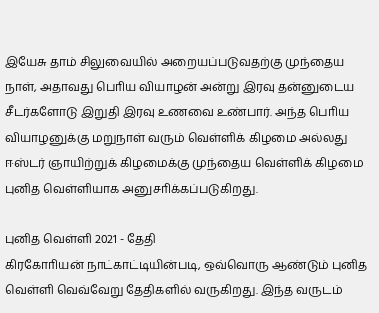இயேசு தாம் சிலுவையில் அறையப்படுவதற்கு முந்தைய நாள், அதாவது பொிய வியாழன் அன்று இரவு தன்னுடைய சீடர்களோடு இறுதி இரவு உணவை உண்பார். அந்த பொிய வியாழனுக்கு மறுநாள் வரும் வெள்ளிக் கிழமை அல்லது ஈஸ்டர் ஞாயிற்றுக் கிழமைக்கு முந்தைய வெள்ளிக் கிழமை புனித வெள்ளியாக அனுசாிக்கப்படுகிறது.

புனித வெள்ளி 2021 - தேதி
கிரகோாியன் நாட்காட்டியின்படி, ஒவ்வொரு ஆண்டும் புனித வெள்ளி வெவ்வேறு தேதிகளில் வருகிறது. இந்த வருடம்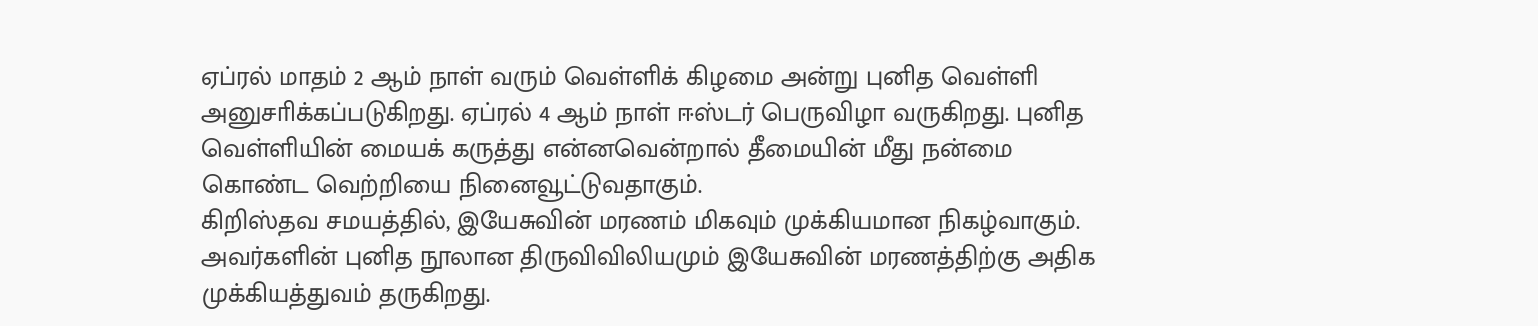ஏப்ரல் மாதம் 2 ஆம் நாள் வரும் வெள்ளிக் கிழமை அன்று புனித வெள்ளி அனுசாிக்கப்படுகிறது. ஏப்ரல் 4 ஆம் நாள் ஈஸ்டர் பெருவிழா வருகிறது. புனித வெள்ளியின் மையக் கருத்து என்னவென்றால் தீமையின் மீது நன்மை கொண்ட வெற்றியை நினைவூட்டுவதாகும்.
கிறிஸ்தவ சமயத்தில், இயேசுவின் மரணம் மிகவும் முக்கியமான நிகழ்வாகும். அவர்களின் புனித நூலான திருவிவிலியமும் இயேசுவின் மரணத்திற்கு அதிக முக்கியத்துவம் தருகிறது.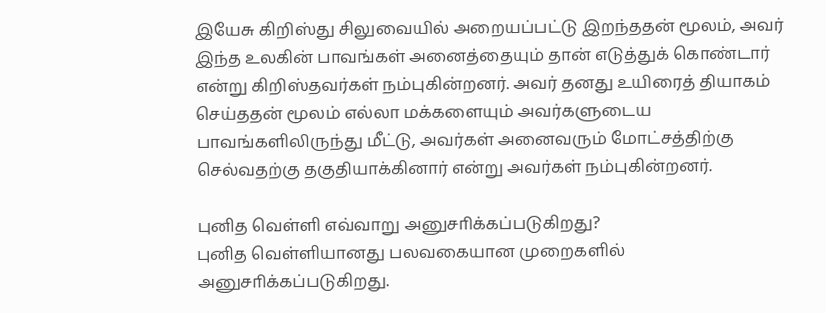இயேசு கிறிஸ்து சிலுவையில் அறையப்பட்டு இறந்ததன் மூலம், அவர் இந்த உலகின் பாவங்கள் அனைத்தையும் தான் எடுத்துக் கொண்டார் என்று கிறிஸ்தவர்கள் நம்புகின்றனர். அவர் தனது உயிரைத் தியாகம் செய்ததன் மூலம் எல்லா மக்களையும் அவர்களுடைய பாவங்களிலிருந்து மீட்டு, அவர்கள் அனைவரும் மோட்சத்திற்கு செல்வதற்கு தகுதியாக்கினார் என்று அவர்கள் நம்புகின்றனர்.

புனித வெள்ளி எவ்வாறு அனுசாிக்கப்படுகிறது?
புனித வெள்ளியானது பலவகையான முறைகளில் அனுசாிக்கப்படுகிறது.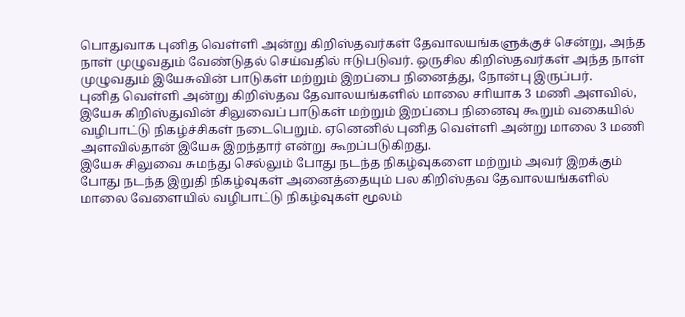பொதுவாக புனித வெள்ளி அன்று கிறிஸ்தவர்கள் தேவாலயங்களுக்குச் சென்று, அந்த நாள் முழுவதும் வேண்டுதல் செய்வதில் ஈடுபடுவர். ஒருசில கிறிஸ்தவர்கள் அந்த நாள் முழுவதும் இயேசுவின் பாடுகள் மற்றும் இறப்பை நினைத்து, நோன்பு இருப்பர்.
புனித வெள்ளி அன்று கிறிஸ்தவ தேவாலயங்களில் மாலை சாியாக 3 மணி அளவில், இயேசு கிறிஸ்துவின் சிலுவைப் பாடுகள் மற்றும் இறப்பை நினைவு கூறும் வகையில் வழிபாட்டு நிகழ்ச்சிகள் நடைபெறும். ஏனெனில் புனித வெள்ளி அன்று மாலை 3 மணி அளவில்தான் இயேசு இறந்தார் என்று கூறப்படுகிறது.
இயேசு சிலுவை சுமந்து செல்லும் போது நடந்த நிகழ்வுகளை மற்றும் அவர் இறக்கும் போது நடந்த இறுதி நிகழ்வுகள் அனைத்தையும் பல கிறிஸ்தவ தேவாலயங்களில் மாலை வேளையில் வழிபாட்டு நிகழ்வுகள் மூலம்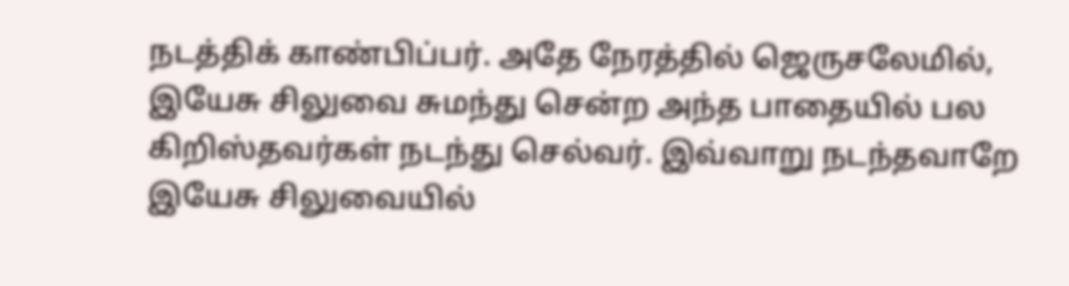நடத்திக் காண்பிப்பர். அதே நேரத்தில் ஜெருசலேமில், இயேசு சிலுவை சுமந்து சென்ற அந்த பாதையில் பல கிறிஸ்தவர்கள் நடந்து செல்வர். இவ்வாறு நடந்தவாறே இயேசு சிலுவையில்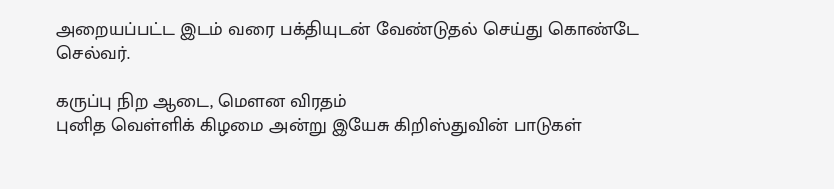அறையப்பட்ட இடம் வரை பக்தியுடன் வேண்டுதல் செய்து கொண்டே செல்வர்.

கருப்பு நிற ஆடை, மௌன விரதம்
புனித வெள்ளிக் கிழமை அன்று இயேசு கிறிஸ்துவின் பாடுகள்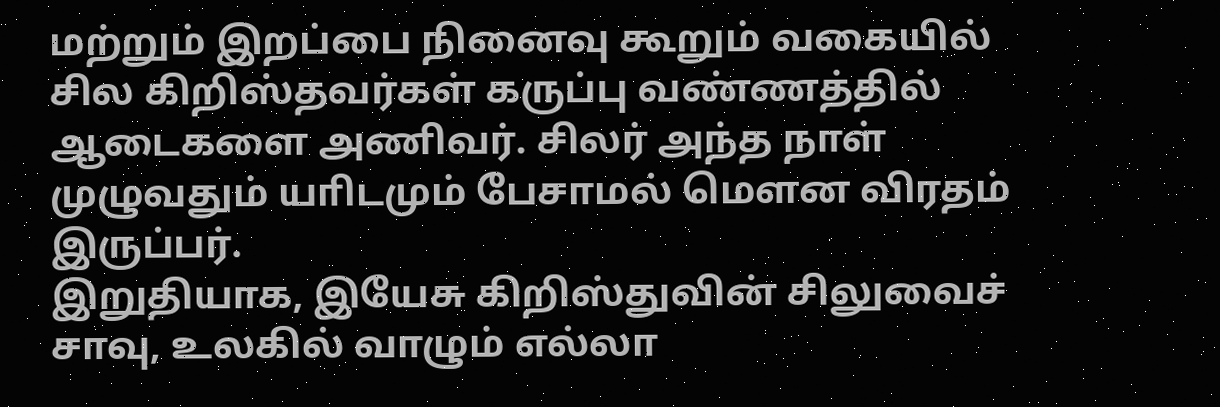மற்றும் இறப்பை நினைவு கூறும் வகையில் சில கிறிஸ்தவர்கள் கருப்பு வண்ணத்தில் ஆடைகளை அணிவர். சிலர் அந்த நாள் முழுவதும் யாிடமும் பேசாமல் மௌன விரதம் இருப்பர்.
இறுதியாக, இயேசு கிறிஸ்துவின் சிலுவைச் சாவு, உலகில் வாழும் எல்லா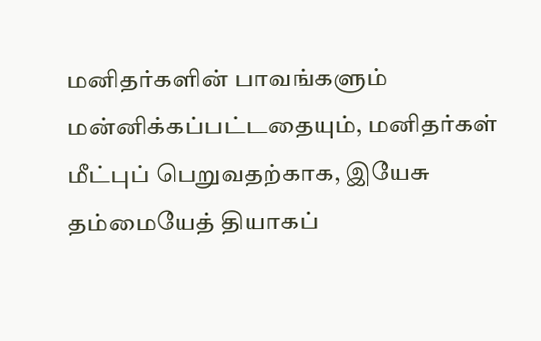மனிதர்களின் பாவங்களும் மன்னிக்கப்பட்டதையும், மனிதர்கள் மீட்புப் பெறுவதற்காக, இயேசு தம்மையேத் தியாகப்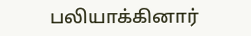பலியாக்கினார்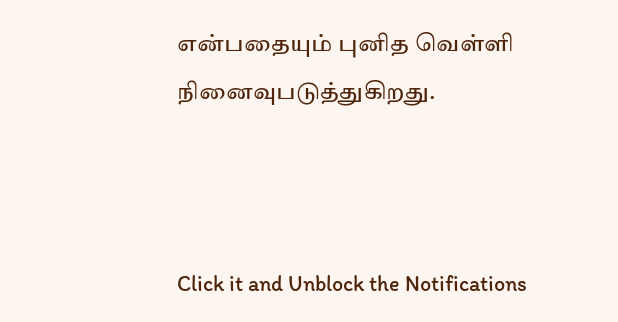என்பதையும் புனித வெள்ளி நினைவுபடுத்துகிறது.



Click it and Unblock the Notifications